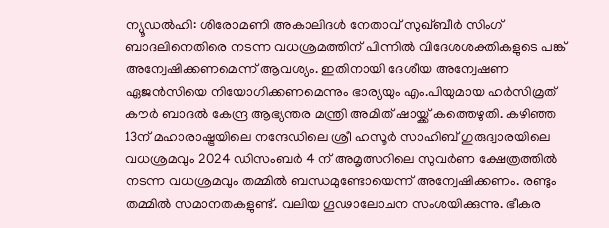ന്യൂഡൽഹി: ശിരോമണി അകാലിദൾ നേതാവ് സുഖ്ബീർ സിംഗ് ബാദലിനെതിരെ നടന്ന വധശ്രമത്തിന് പിന്നിൽ വിദേശശക്തികളുടെ പങ്ക് അന്വേഷിക്കണമെന്ന് ആവശ്യം. ഇതിനായി ദേശീയ അന്വേഷണ ഏജൻസിയെ നിയോഗിക്കണമെന്നും ഭാര്യയും എം.പിയുമായ ഹർസിമ്രത് കൗർ ബാദൽ കേന്ദ്ര ആഭ്യന്തര മന്ത്രി അമിത് ഷായ്ക്ക് കത്തെഴുതി. കഴിഞ്ഞ 13ന് മഹാരാഷ്ട്രയിലെ നന്ദേഡിലെ ശ്രീ ഹസൂർ സാഹിബ് ഗുരുദ്വാരയിലെ വധശ്രമവും 2024 ഡിസംബർ 4 ന് അമൃത്സറിലെ സുവർണ ക്ഷേത്രത്തിൽ നടന്ന വധശ്രമവും തമ്മിൽ ബന്ധമുണ്ടോയെന്ന് അന്വേഷിക്കണം. രണ്ടും തമ്മിൽ സമാനതകളുണ്ട്. വലിയ ഗൂഢാലോചന സംശയിക്കുന്നു. ഭീകര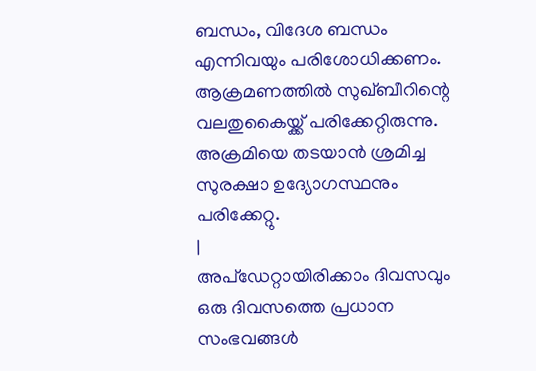ബന്ധം, വിദേശ ബന്ധം എന്നിവയും പരിശോധിക്കണം. ആക്രമണത്തിൽ സുഖ്ബീറിന്റെ വലതുകൈയ്ക്ക് പരിക്കേറ്റിരുന്നു. അക്രമിയെ തടയാൻ ശ്രമിച്ച സുരക്ഷാ ഉദ്യോഗസ്ഥനും പരിക്കേറ്റു.
|
അപ്ഡേറ്റായിരിക്കാം ദിവസവും
ഒരു ദിവസത്തെ പ്രധാന സംഭവങ്ങൾ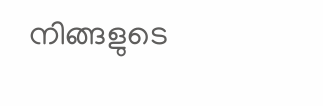നിങ്ങളുടെ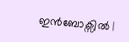ഇൻബോക്സിൽ |